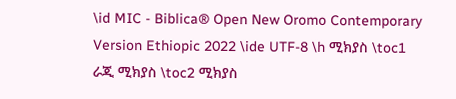\id MIC - Biblica® Open New Oromo Contemporary Version Ethiopic 2022 \ide UTF-8 \h ሚክያስ \toc1 ራጂ ሚክያስ \toc2 ሚክያስ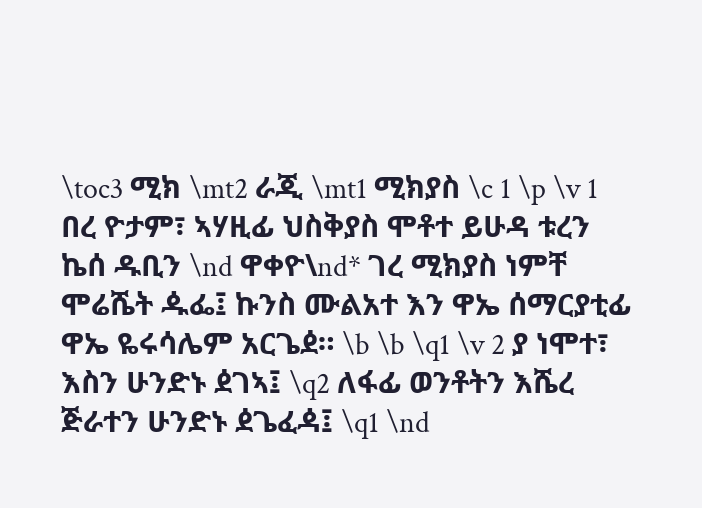\toc3 ሚክ \mt2 ራጂ \mt1 ሚክያስ \c 1 \p \v 1 በረ ዮታም፣ ኣሃዚፊ ህስቅያስ ሞቶተ ይሁዳ ቱረን ኬሰ ዱቢን \nd ዋቀዮ\nd* ገረ ሚክያስ ነምቸ ሞሬሼት ዹፌ፤ ኩንስ ሙልአተ እን ዋኤ ሰማርያቲፊ ዋኤ ዬሩሳሌም አርጌዸ። \b \b \q1 \v 2 ያ ነሞተ፣ እስን ሁንድኑ ዸገኣ፤ \q2 ለፋፊ ወንቶትን እሼረ ጅራተን ሁንድኑ ዸጌፈዻ፤ \q1 \nd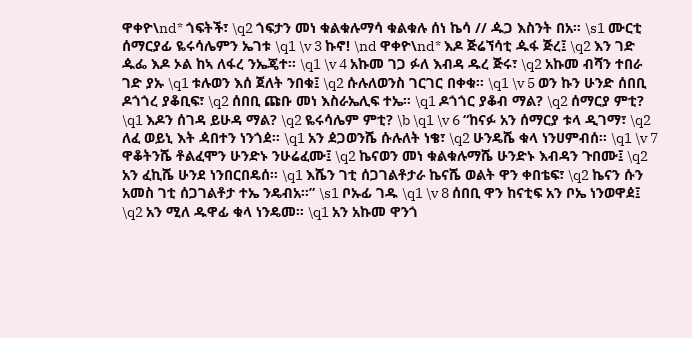ዋቀዮ\nd* ጎፍትች፣ \q2 ጎፍታን መነ ቁልቁሉማሳ ቁልቁሉ ሰነ ኬሳ // ዹጋ እስንት በአ። \s1 ሙርቲ ሰማርያፊ ዬሩሳሌምን ኤገቱ \q1 \v 3 ኩኖ! \nd ዋቀዮ\nd* እዶ ጅሬኘሳቲ ዹፋ ጅረ፤ \q2 እን ገድ ዹፌ እዶ ኦል ከኣ ለፋረ ንኤጄተ። \q1 \v 4 አኩመ ገጋ ፉለ እብዳ ዱረ ጅሩ፣ \q2 አኩመ ብሻን ተበራ ገድ ያኡ \q1 ቱሉወን እሰ ጀለት ንበቁ፤ \q2 ሱሉለወንስ ገርገር በቀቁ። \q1 \v 5 ወን ኩን ሁንድ ሰበቢ ዶጎጎረ ያቆቢፍ፣ \q2 ሰበቢ ጩቡ መነ እስራኤሊፍ ተኤ። \q1 ዶጎጎር ያቆብ ማል? \q2 ሰማርያ ምቲ? \q1 እዶን ሰገዳ ይሁዳ ማል? \q2 ዬሩሳሌም ምቲ? \b \q1 \v 6 “ከናፉ አን ሰማርያ ቱላ ዲገማ፣ \q2 ለፈ ወይኒ እት ዻበተን ነንጎዸ። \q1 አን ዸጋወንሼ ሱሉለት ነቄ፣ \q2 ሁንዴሼ ቁላ ነንሀምብሰ። \q1 \v 7 ዋቆትንሼ ቶልፈሞን ሁንድኑ ንሁሬፈሙ፤ \q2 ኬናወን መነ ቁልቁሉማሼ ሁንድኑ እብዳን ጉበሙ፤ \q2 አን ፈኪሼ ሁንደ ነንበርበዴሰ። \q1 እሼን ገቲ ሰጋገልቶታራ ኬናሼ ወልት ዋን ቀበቴፍ፣ \q2 ኬናን ሱን አመስ ገቲ ሰጋገልቶታ ተኤ ንዴብአ።” \s1 ቦኡፊ ገዱ \q1 \v 8 ሰበቢ ዋን ከናቲፍ አን ቦኤ ነንወዋዸ፤ \q2 አን ሚለ ዱዋፊ ቁላ ነንዴመ። \q1 አን አኩመ ዋንጎ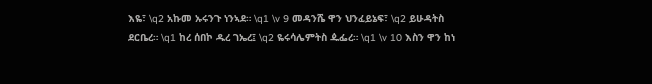እዬ፣ \q2 አኩመ ኡሩንጉ ነንኣደ። \q1 \v 9 መዳንሼ ዋን ህንፈይኔፍ፣ \q2 ይሁዳትስ ደርቤረ። \q1 ከረ ሰበኮ ዱረ ገኤረ፤ \q2 ዬሩሳሌምትስ ዹፌረ። \q1 \v 10 እስን ዋን ከነ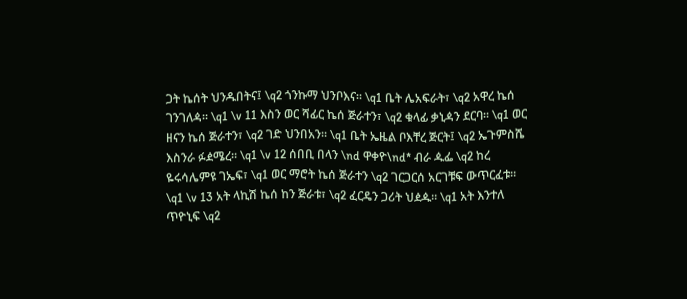ጋት ኬሰት ህንዱበትና፤ \q2 ጎንኩማ ህንቦእና። \q1 ቤት ሌአፍራት፣ \q2 አዋረ ኬሰ ገንገለዻ። \q1 \v 11 እስን ወር ሻፊር ኬሰ ጅራተን፣ \q2 ቁላፊ ቃኒዻን ደርባ። \q1 ወር ዘናን ኬሰ ጅራተን፣ \q2 ገድ ህንበአን። \q1 ቤት ኤዜል ቦእቸረ ጅርት፤ \q2 ኤጉምስሼ እስንራ ፉዸሜረ። \q1 \v 12 ሰበቢ በላን \nd ዋቀዮ\nd* ብራ ዹፌ \q2 ከረ ዬሩሳሌምዩ ገኤፍ፣ \q1 ወር ማሮት ኬሰ ጅራተን \q2 ገርጋርሰ አርገቹፍ ውጥርፈቱ። \q1 \v 13 አት ላኪሽ ኬሰ ከን ጅራቱ፣ \q2 ፈርዴን ጋሪት ህዸዹ። \q1 አት እንተለ ጥዮኒፍ \q2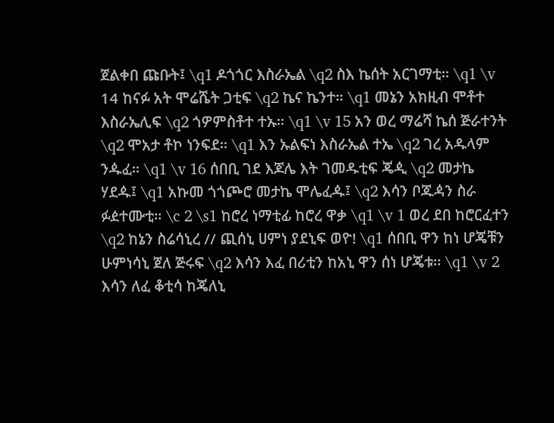ጀልቀበ ጩቡት፤ \q1 ዶጎጎር እስራኤል \q2 ስእ ኬሰት አርገማቲ። \q1 \v 14 ከናፉ አት ሞሬሼት ጋቲፍ \q2 ኬና ኬንተ። \q1 መኔን አክዚብ ሞቶተ እስራኤሊፍ \q2 ጎዎምስቶተ ተኡ። \q1 \v 15 አን ወረ ማሬሻ ኬሰ ጅራተንት \q2 ሞአታ ቶኮ ነንፍደ። \q1 እን ኡልፍነ እስራኤል ተኤ \q2 ገረ አዱላም ንዹፈ። \q1 \v 16 ሰበቢ ገደ እጆሌ እት ገመዱቲፍ ጄዺ \q2 መታኬ ሃደዹ፤ \q1 አኩመ ጎጎጮሮ መታኬ ሞሌፈዹ፤ \q2 እሳን ቦጁዻን ስራ ፉዸተሙቲ። \c 2 \s1 ከሮረ ነማቲፊ ከሮረ ዋቃ \q1 \v 1 ወረ ደበ ከሮርፈተን \q2 ከኔን ስሬሳኒረ // ጪሰኒ ሀምነ ያደኒፍ ወዮ! \q1 ሰበቢ ዋን ከነ ሆጄቹን ሁምነሳኒ ጀለ ጅሩፍ \q2 እሳን እፈ በሪቲን ከአኒ ዋን ሰነ ሆጄቱ። \q1 \v 2 እሳን ለፈ ቆቲሳ ከጄለኒ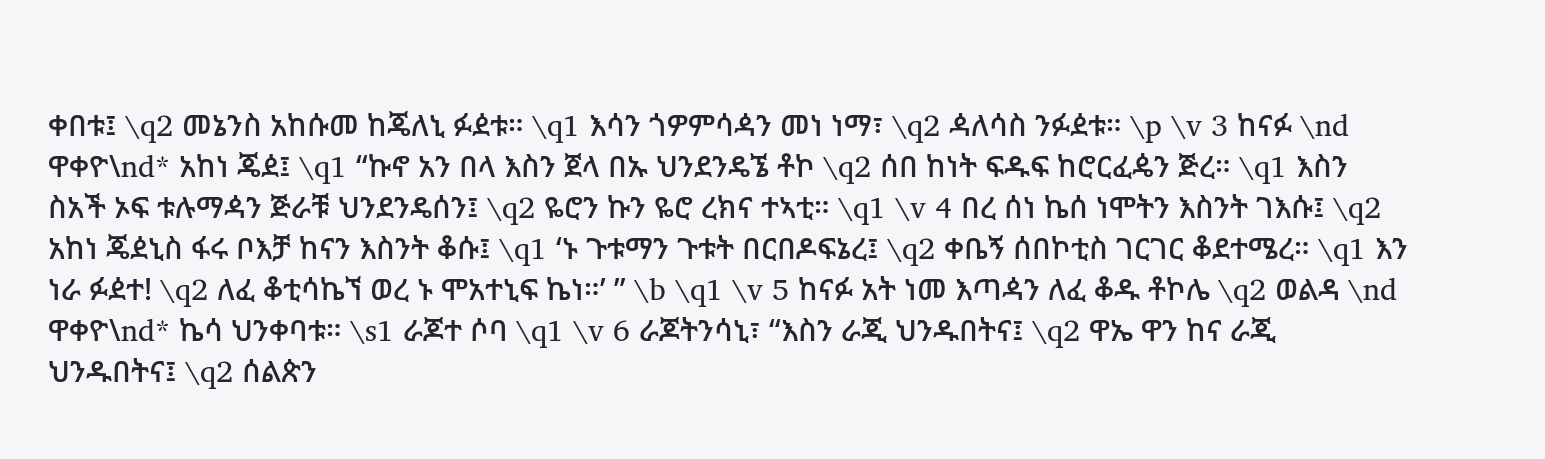ቀበቱ፤ \q2 መኔንስ አከሱመ ከጄለኒ ፉዸቱ። \q1 እሳን ጎዎምሳዻን መነ ነማ፣ \q2 ዻለሳስ ንፉዸቱ። \p \v 3 ከናፉ \nd ዋቀዮ\nd* አከነ ጄዸ፤ \q1 “ኩኖ አን በላ እስን ጀላ በኡ ህንደንዴኜ ቶኮ \q2 ሰበ ከነት ፍዱፍ ከሮርፈዼን ጅረ። \q1 እስን ስአች ኦፍ ቱሉማዻን ጅራቹ ህንደንዴሰን፤ \q2 ዬሮን ኩን ዬሮ ረክና ተኣቲ። \q1 \v 4 በረ ሰነ ኬሰ ነሞትን እስንት ገእሱ፤ \q2 አከነ ጄዸኒስ ፋሩ ቦእቻ ከናን እስንት ቆሱ፤ \q1 ‘ኑ ጉቱማን ጉቱት በርበዶፍኔረ፤ \q2 ቀቤኝ ሰበኮቲስ ገርገር ቆደተሜረ። \q1 እን ነራ ፉዸተ! \q2 ለፈ ቆቲሳኬኘ ወረ ኑ ሞአተኒፍ ኬነ።’ ” \b \q1 \v 5 ከናፉ አት ነመ እጣዻን ለፈ ቆዱ ቶኮሌ \q2 ወልዳ \nd ዋቀዮ\nd* ኬሳ ህንቀባቱ። \s1 ራጆተ ሶባ \q1 \v 6 ራጆትንሳኒ፣ “እስን ራጂ ህንዱበትና፤ \q2 ዋኤ ዋን ከና ራጂ ህንዱበትና፤ \q2 ሰልጵን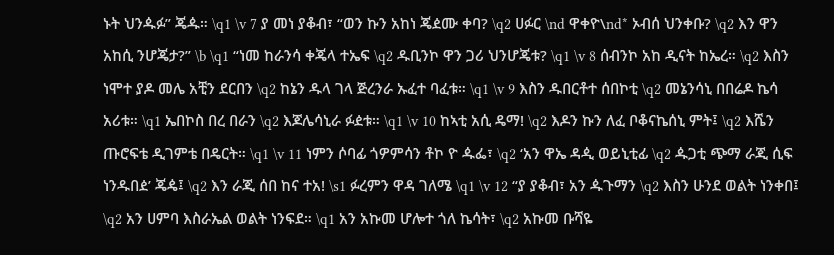ኑት ህንዹፉ” ጄዹ። \q1 \v 7 ያ መነ ያቆብ፣ “ወን ኩን አከነ ጄዸሙ ቀባ? \q2 ሀፉር \nd ዋቀዮ\nd* ኦብሰ ህንቀቡ? \q2 እን ዋን አከሲ ንሆጄታ?” \b \q1 “ነመ ከራንሳ ቀጄላ ተኤፍ \q2 ዱቢንኮ ዋን ጋሪ ህንሆጄቱ? \q1 \v 8 ሰብንኮ አከ ዲናት ከኤረ። \q2 እስን ነሞተ ያዶ መሌ አቺን ደርበን \q2 ከኔን ዱላ ገላ ጅረንራ ኡፈተ ባፈቱ። \q1 \v 9 እስን ዱበርቶተ ሰበኮቲ \q2 መኔንሳኒ በበሬዶ ኬሳ አሪቱ። \q1 ኤበኮስ በረ በራን \q2 እጆሌሳኒራ ፉዸቱ። \q1 \v 10 ከኣቲ አሲ ዴማ! \q2 እዶን ኩን ለፈ ቦቆናኬሰኒ ምት፤ \q2 እሼን ጡሮፍቴ ዲገምቴ በዴርት። \q1 \v 11 ነምን ሶባፊ ጎዎምሳን ቶኮ ዮ ዹፌ፣ \q2 ‘አን ዋኤ ዳዺ ወይኒቲፊ \q2 ዹጋቲ ጭማ ራጂ ሲፍ ነንዱበዸ’ ጄዼ፤ \q2 እን ራጂ ሰበ ከና ተአ! \s1 ፉረምን ዋዳ ገለሜ \q1 \v 12 “ያ ያቆብ፣ አን ዹጉማን \q2 እስን ሁንደ ወልት ነንቀበ፤ \q2 አን ሀምባ እስራኤል ወልት ነንፍደ። \q1 አን አኩመ ሆሎተ ጎለ ኬሳት፣ \q2 አኩመ ቡሻዬ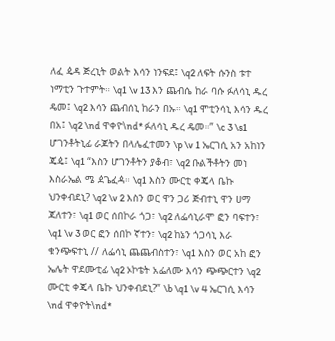ለፈ ዼዳ ጅረኒት ወልት እሳን ነንፍደ፤ \q2 ለፍት ሱንስ ቱተ ነማቲን ጉተምት። \q1 \v 13 እን ጨብሴ ከራ ባሱ ፉለሳኒ ዱረ ዴመ፤ \q2 እሳን ጨብሰኒ ከራን በኡ። \q1 ሞቲንሳኒ እሳን ዱረ በአ፤ \q2 \nd ዋቀዮ\nd* ፉለሳኒ ዱረ ዴመ።” \c 3 \s1 ሆገንቶትኒፊ ራጆትን በላሌፈተመን \p \v 1 ኤርገሲ አን አከነን ጄዼ፤ \q1 “እስን ሆገንቶትን ያቆብ፣ \q2 ቡልችቶትን መነ እስራኤል ሜ ዸጌፈዻ። \q1 እስን ሙርቲ ቀጄላ ቤኩ ህንቀብደኒ? \q2 \v 2 እስን ወር ዋን ጋሪ ጅብተኒ ዋን ሀማ ጃለተን፣ \q1 ወር ሰበኮራ ጎጋ፣ \q2 ለፌሳኒራሞ ፎን ባፍተን፣ \q1 \v 3 ወር ፎን ሰበኮ ኛተን፣ \q2 ከኔን ጎጋሳኒ እራ ቁንጭፍተኒ // ለፌሳኒ ጨጨብስተን፣ \q1 እስን ወር አከ ፎን ኤሌት ዋደሙቲፊ \q2 ኦኮቴት አፌለሙ እሳን ጭጭርተን \q2 ሙርቲ ቀጄላ ቤኩ ህንቀብደኒ?” \b \q1 \v 4 ኤርገሲ እሳን \nd ዋቀዮት\nd*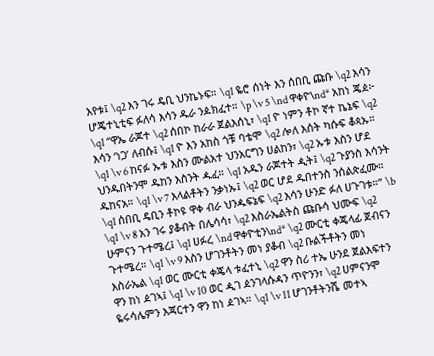እየቱ፤ \q2 እን ገሩ ዴቢ ህንኬኑፍ። \q1 ዬሮ ሰነት እን ሰበቢ ጩቡ \q2 እሳን ሆጄተኒቲፍ ፉለሳ እሳን ዱራ ንዾክፈተ። \p \v 5 \nd ዋቀዮ\nd* አከነ ጄዸ፦ \q1 “ዋኤ ራጆተ \q2 ሰበኮ ከራራ ጀልእሰኒ፣ \q1 ዮ ነምን ቶኮ ኛተ ኬኔፍ \q2 እሳን ‘ነጋ’ ለብሱ፤ \q1 ዮ እን አከስ ጎቹ ባቴሞ \q2 ሎለ እሰት ካሱፍ ቆጳኡ። \q1 \v 6 ከናፉ ኡቱ እስን ሙልአተ ህንአርግን ሀልከን፣ \q2 ኡቱ እስን ሆደ ህንዱበትንሞ ዱከን እስንት ዹፈ። \q1 አዱን ራጆተት ዺት፤ \q2 ጉያንስ እሳንት ዱከናአ። \q1 \v 7 እላልቶትን ንቃነኡ፤ \q2 ወር ሆደ ዱበተንስ ንሰልጵፈሙ። \q1 ሰበቢ ዴቢን ቶኮዩ ዋቀ ብራ ህንዹፍኔፍ \q2 እሳን ሁንድ ፉለ ሀጉገቱ።” \b \q1 \v 8 አን ገሩ ያቆብት በሌሳሳ፣ \q2 እስራኤልትስ ጩቡሳ ህሙፍ \q2 ሁምናን ጉተሜረ፤ \q1 ሀፉረ \nd ዋቀዮቲን\nd* \q2 ሙርቲ ቀጄላፊ ጀብናን ጉተሜረ። \q1 \v 9 እስን ሆገንቶትን መነ ያቆብ \q2 ቡልችቶትን መነ እስራኤል \q1 ወር ሙርቲ ቀጄላ ቱፈተኒ \q2 ዋን ስሪ ተኤ ሁንደ ጀልእፍተን ዋን ከነ ዸገኣ፤ \q1 \v 10 ወር ዺገ ዸንገላሱዻን ጥዮንን፣ \q2 ሀምናንሞ ዬሩሳሌምን እጃርተን ዋን ከነ ዸገኣ። \q1 \v 11 ሆገንቶትንሼ መተኣ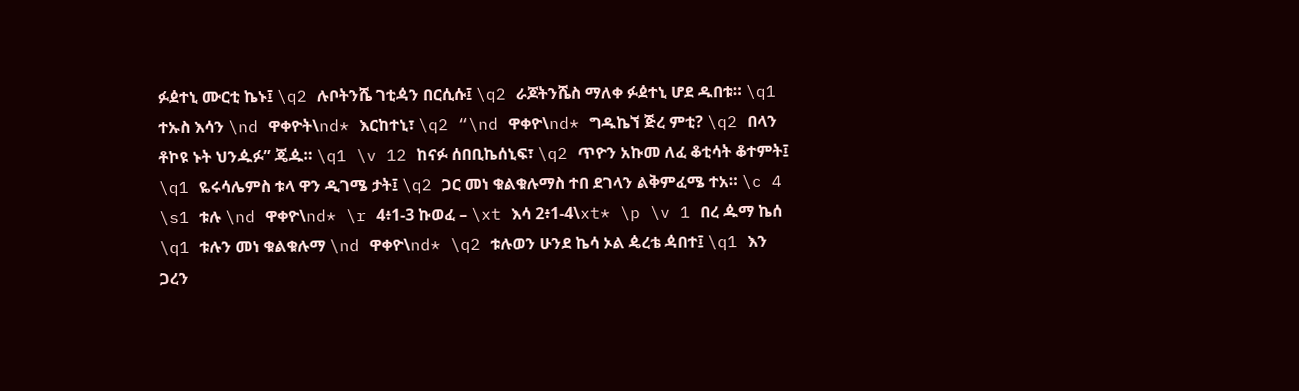ፉዸተኒ ሙርቲ ኬኑ፤ \q2 ሉቦትንሼ ገቲዻን በርሲሱ፤ \q2 ራጆትንሼስ ማለቀ ፉዸተኒ ሆደ ዱበቱ። \q1 ተኡስ እሳን \nd ዋቀዮት\nd* እርከተኒ፣ \q2 “\nd ዋቀዮ\nd* ግዱኬኘ ጅረ ምቲ? \q2 በላን ቶኮዩ ኑት ህንዹፉ” ጄዹ። \q1 \v 12 ከናፉ ሰበቢኬሰኒፍ፣ \q2 ጥዮን አኩመ ለፈ ቆቲሳት ቆተምት፤ \q1 ዬሩሳሌምስ ቱላ ዋን ዲገሜ ታት፤ \q2 ጋር መነ ቁልቁሉማስ ተበ ደገላን ልቅምፈሜ ተአ። \c 4 \s1 ቱሉ \nd ዋቀዮ\nd* \r 4፥1‑3 ኩወፈ – \xt እሳ 2፥1‑4\xt* \p \v 1 በረ ዹማ ኬሰ \q1 ቱሉን መነ ቁልቁሉማ \nd ዋቀዮ\nd* \q2 ቱሉወን ሁንደ ኬሳ ኦል ዼረቴ ዻበተ፤ \q1 እን ጋረን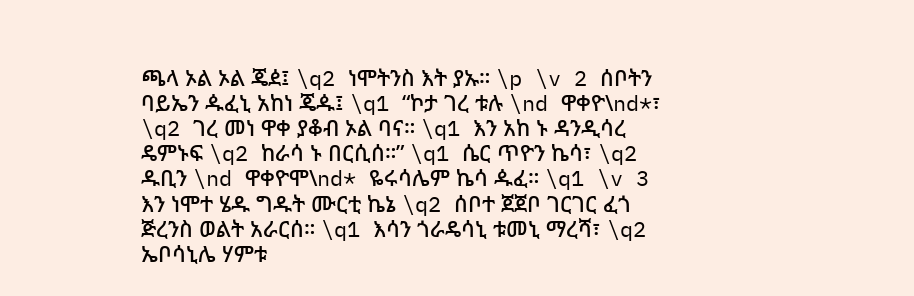ጫላ ኦል ኦል ጄዸ፤ \q2 ነሞትንስ እት ያኡ። \p \v 2 ሰቦትን ባይኤን ዹፈኒ አከነ ጄዹ፤ \q1 “ኮታ ገረ ቱሉ \nd ዋቀዮ\nd*፣ \q2 ገረ መነ ዋቀ ያቆብ ኦል ባና። \q1 እን አከ ኑ ዳንዲሳረ ዴምኑፍ \q2 ከራሳ ኑ በርሲሰ።” \q1 ሴር ጥዮን ኬሳ፣ \q2 ዱቢን \nd ዋቀዮሞ\nd* ዬሩሳሌም ኬሳ ዹፈ። \q1 \v 3 እን ነሞተ ሄዱ ግዱት ሙርቲ ኬኔ \q2 ሰቦተ ጀጀቦ ገርገር ፈጎ ጅረንስ ወልት አራርሰ። \q1 እሳን ጎራዴሳኒ ቱመኒ ማረሻ፣ \q2 ኤቦሳኒሌ ሃምቱ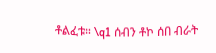ቶልፈቱ። \q1 ሰብን ቶኮ ሰበ ብራት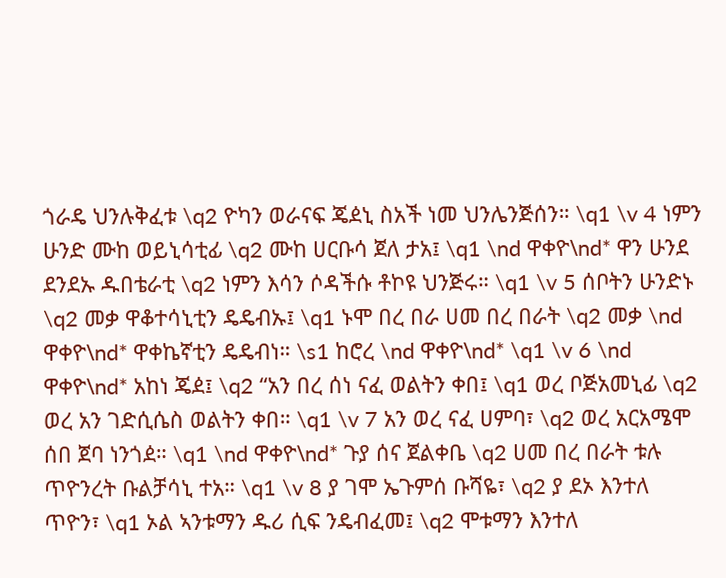ጎራዴ ህንሉቅፈቱ \q2 ዮካን ወራናፍ ጄዸኒ ስአች ነመ ህንሌንጅሰን። \q1 \v 4 ነምን ሁንድ ሙከ ወይኒሳቲፊ \q2 ሙከ ሀርቡሳ ጀለ ታአ፤ \q1 \nd ዋቀዮ\nd* ዋን ሁንደ ደንደኡ ዱበቴራቲ \q2 ነምን እሳን ሶዳችሱ ቶኮዩ ህንጅሩ። \q1 \v 5 ሰቦትን ሁንድኑ \q2 መቃ ዋቆተሳኒቲን ዴዴብኡ፤ \q1 ኑሞ በረ በራ ሀመ በረ በራት \q2 መቃ \nd ዋቀዮ\nd* ዋቀኬኛቲን ዴዴብነ። \s1 ከሮረ \nd ዋቀዮ\nd* \q1 \v 6 \nd ዋቀዮ\nd* አከነ ጄዸ፤ \q2 “አን በረ ሰነ ናፈ ወልትን ቀበ፤ \q1 ወረ ቦጅአመኒፊ \q2 ወረ አን ገድሲሴስ ወልትን ቀበ። \q1 \v 7 አን ወረ ናፈ ሀምባ፣ \q2 ወረ አርአሜሞ ሰበ ጀባ ነንጎዸ። \q1 \nd ዋቀዮ\nd* ጉያ ሰና ጀልቀቤ \q2 ሀመ በረ በራት ቱሉ ጥዮንረት ቡልቻሳኒ ተአ። \q1 \v 8 ያ ገሞ ኤጉምሰ ቡሻዬ፣ \q2 ያ ደኦ እንተለ ጥዮን፣ \q1 ኦል ኣንቱማን ዱሪ ሲፍ ንዴብፈመ፤ \q2 ሞቱማን እንተለ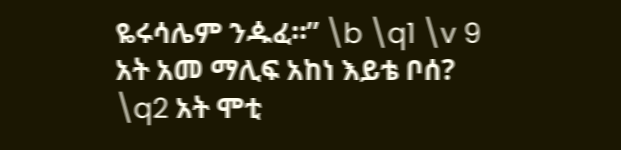ዬሩሳሌም ንዹፈ።” \b \q1 \v 9 አት አመ ማሊፍ አከነ እይቴ ቦሰ? \q2 አት ሞቲ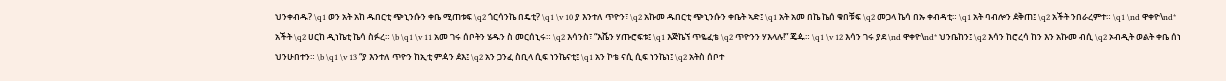ህንቀብዱ? \q1 ወን አት አከ ዱበርቲ ጭኒንሱን ቀቤ ሚጠቱፍ \q2 ጎርሳንኬ በዴቲ? \q1 \v 10 ያ እንተለ ጥዮን፣ \q2 አኩመ ዱበርቲ ጭኒንሱን ቀቤት ኣድ፤ \q1 አት አመ በኬ ኬሰ ቁበቹፍ \q2 መጋላ ኬሳ በኡ ቀብዳቲ። \q1 አት ባብሎን ዸቅጠ፤ \q2 አችት ንበራረምተ። \q1 \nd ዋቀዮ\nd* አችት \q2 ሀርከ ዲነኬቲ ኬሳ ስፉረ። \b \q1 \v 11 አመ ገሩ ሰቦትን ሄዱን ስ መርሰኒሩ። \q2 እሳንስ፣ “እሼን ሃጡሮፍቱ፤ \q1 እጅኬኘ ጥዬፈቴ \q2 ጥዮንን ሃእላሉ!” ጄዹ። \q1 \v 12 እሳን ገሩ ያደ \nd ዋቀዮ\nd* ህንቤከን፤ \q2 እሳን ከሮረሳ ከን እን አኩመ ብሲ \q2 ኦብዲት ወልት ቀቤ ሰነ ህንሁበተን። \b \q1 \v 13 “ያ እንተለ ጥዮን ከኢቲ ምዻን ዸእ፤ \q2 አን ጋንፈ ስቢላ ሲፍ ነንኬናቲ፤ \q1 አን ኮቴ ናሲ ሲፍ ነንኬነ፤ \q2 አትስ ሰቦተ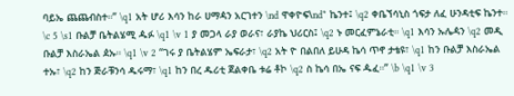ባይኤ ጨጨብስተ።” \q1 አት ሆሪ እሳን ከራ ሀማዻን አርገተን \nd ዋቀዮፍ\nd* ኬንተ፤ \q2 ቀቤኘሳኒስ ጎፍታ ለፈ ሁንዳቲፍ ኬንተ። \c 5 \s1 ቡልቻ ቤትልሄሚ ዹፉ \q1 \v 1 ያ መጋላ ራያ ወራና፣ ራያኬ ህሪርስ፤ \q2 ኑ መርፈምኔራቲ። \q1 እሳን ኡሌዻን \q2 መዲ ቡልቻ እስራኤል ዸኡ። \q1 \v 2 “ገሩ ያ ቤትልሄም ኤፍራታ፣ \q2 አት ዮ በልበለ ይሁዳ ኬሳ ጥኖ ታቴዩ፣ \q1 ከን ቡልቻ እስራኤል ተኡ፣ \q2 ከን ጅራቹንሳ ዱሩማ፣ \q1 ከን በረ ዱሪቲ ጀልቀቤ ቱሬ ቶኮ \q2 ስ ኬሳ በኤ ናፍ ዹፈ።” \b \q1 \v 3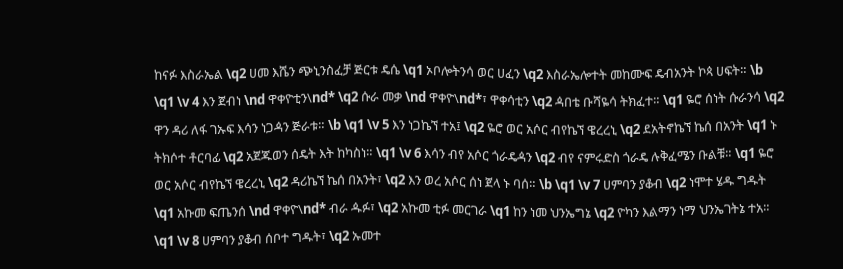ከናፉ እስራኤል \q2 ሀመ እሼን ጭኒንስፈቻ ጅርቱ ዴሴ \q1 ኦቦሎትንሳ ወር ሀፈን \q2 እስራኤሎተት መከሙፍ ዴብአንት ኮጳ ሀፍት። \b \q1 \v 4 እን ጀብነ \nd ዋቀዮቲን\nd* \q2 ሱራ መቃ \nd ዋቀዮ\nd*፣ ዋቀሳቲን \q2 ዻበቴ ቡሻዬሳ ትክፈተ። \q1 ዬሮ ሰነት ሱራንሳ \q2 ዋን ዳሪ ለፋ ገኡፍ እሳን ነጋዻን ጅራቱ። \b \q1 \v 5 እን ነጋኬኘ ተአ፤ \q2 ዬሮ ወር አሶር ብየኬኘ ዌረረኒ \q2 ደአትኖኬኘ ኬሰ በአንት \q1 ኑ ትክሶተ ቶርባፊ \q2 አጀጁወን ሰዴት እት ከካስነ። \q1 \v 6 እሳን ብየ አሶር ጎራዴዻን \q2 ብየ ናምሩድስ ጎራዴ ሉቅፈሜን ቡልቹ። \q1 ዬሮ ወር አሶር ብየኬኘ ዌረረኒ \q2 ዳሪኬኘ ኬሰ በአንት፣ \q2 እን ወረ አሶር ሰነ ጀላ ኑ ባሰ። \b \q1 \v 7 ሀምባን ያቆብ \q2 ነሞተ ሄዱ ግዱት \q1 አኩመ ፍጤንሰ \nd ዋቀዮ\nd* ብራ ዹፉ፣ \q2 አኩመ ቲፉ መርገራ \q1 ከን ነመ ህንኤግኔ \q2 ዮካን እልማን ነማ ህንኤገትኔ ተአ። \q1 \v 8 ሀምባን ያቆብ ሰቦተ ግዱት፣ \q2 ኡመተ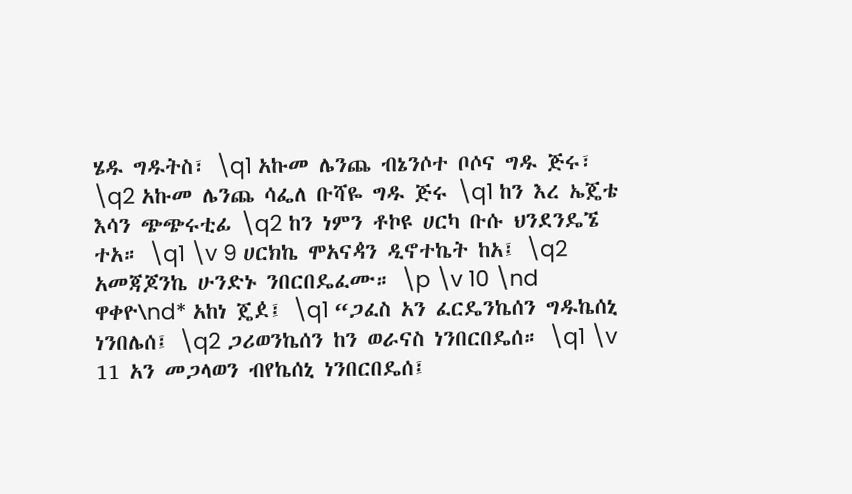ሄዱ ግዱትስ፣ \q1 አኩመ ሌንጨ ብኔንሶተ ቦሶና ግዱ ጅሩ፣ \q2 አኩመ ሌንጨ ሳፌለ ቡሻዬ ግዱ ጅሩ \q1 ከን እረ ኤጄቴ እሳን ጭጭሩቲፊ \q2 ከን ነምን ቶኮዩ ሀርካ ቡሱ ህንደንዴኜ ተአ። \q1 \v 9 ሀርክኬ ሞአናዻን ዲኖተኬት ከአ፤ \q2 አመጃጆንኬ ሁንድኑ ንበርበዴፈሙ። \p \v 10 \nd ዋቀዮ\nd* አከነ ጄዸ፤ \q1 “ጋፈስ አን ፈርዴንኬሰን ግዱኬሰኒ ነንበሌሰ፤ \q2 ጋሪወንኬሰን ከን ወራናስ ነንበርበዴሰ። \q1 \v 11 አን መጋላወን ብየኬሰኒ ነንበርበዴሰ፤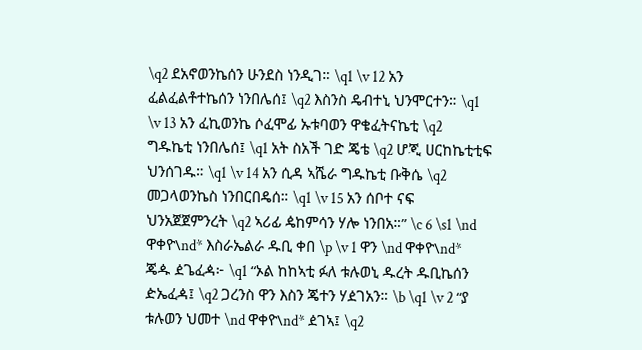\q2 ደአኖወንኬሰን ሁንደስ ነንዲገ። \q1 \v 12 አን ፈልፈልቶተኬሰን ነንበሌሰ፤ \q2 እስንስ ዴብተኒ ህንሞርተን። \q1 \v 13 አን ፈኪወንኬ ሶፈሞፊ ኡቱባወን ዋቄፈትናኬቲ \q2 ግዱኬቲ ነንበሌሰ፤ \q1 አት ስአች ገድ ጄቴ \q2 ሆጂ ሀርከኬቲቲፍ ህንሰገዱ። \q1 \v 14 አን ሲዳ ኣሼራ ግዱኬቲ ቡቅሴ \q2 መጋላወንኬስ ነንበርበዴሰ። \q1 \v 15 አን ሰቦተ ናፍ ህንአጀጀምንረት \q2 ኣሪፊ ዼከምሳን ሃሎ ነንበአ።” \c 6 \s1 \nd ዋቀዮ\nd* እስራኤልራ ዱቢ ቀበ \p \v 1 ዋን \nd ዋቀዮ\nd* ጄዹ ዸጌፈዻ፦ \q1 “ኦል ከከኣቲ ፉለ ቱሉወኒ ዱረት ዱቢኬሰን ዽኤፈዻ፤ \q2 ጋረንስ ዋን እስን ጄተን ሃዸገአን። \b \q1 \v 2 “ያ ቱሉወን ህመተ \nd ዋቀዮ\nd* ዸገኣ፤ \q2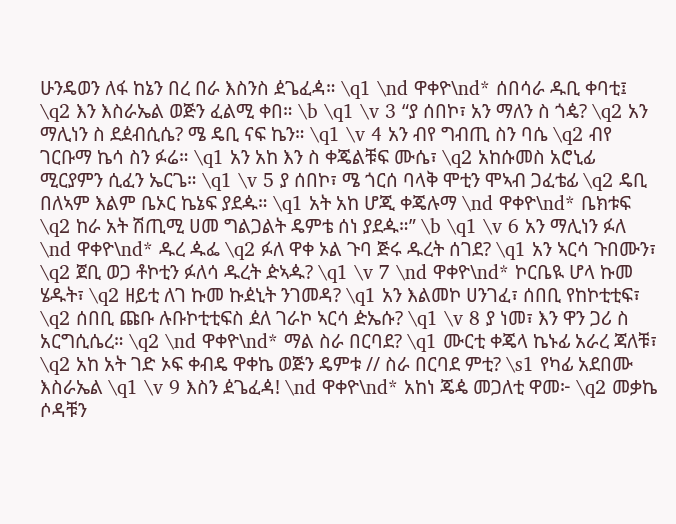ሁንዴወን ለፋ ከኔን በረ በራ እስንስ ዸጌፈዻ። \q1 \nd ዋቀዮ\nd* ሰበሳራ ዱቢ ቀባቲ፤ \q2 እን እስራኤል ወጅን ፈልሚ ቀበ። \b \q1 \v 3 “ያ ሰበኮ፣ አን ማለን ስ ጎዼ? \q2 አን ማሊነን ስ ደዸብሲሴ? ሜ ዴቢ ናፍ ኬን። \q1 \v 4 አን ብየ ግብጢ ስን ባሴ \q2 ብየ ገርቡማ ኬሳ ስን ፉሬ። \q1 አን አከ እን ስ ቀጄልቹፍ ሙሴ፣ \q2 አከሱመስ አሮኒፊ ሚርያምን ሲፈን ኤርጌ። \q1 \v 5 ያ ሰበኮ፣ ሜ ጎርሰ ባላቅ ሞቲን ሞኣብ ጋፈቴፊ \q2 ዴቢ በለኣም እልም ቤኦር ኬኔፍ ያደዹ። \q1 አት አከ ሆጂ ቀጄሉማ \nd ዋቀዮ\nd* ቤክቱፍ \q2 ከራ አት ሽጢሚ ሀመ ግልጋልት ዴምቴ ሰነ ያደዹ።” \b \q1 \v 6 አን ማሊነን ፉለ \nd ዋቀዮ\nd* ዱረ ዹፌ \q2 ፉለ ዋቀ ኦል ጉባ ጅሩ ዱረት ሰገደ? \q1 አን ኣርሳ ጉበሙን፣ \q2 ጀቢ ወጋ ቶኮቲን ፉለሳ ዱረት ዽኣዹ? \q1 \v 7 \nd ዋቀዮ\nd* ኮርቤዪ ሆላ ኩመ ሄዱት፣ \q2 ዘይቲ ለገ ኩመ ኩዸኒት ንገመዳ? \q1 አን እልመኮ ሀንገፈ፣ ሰበቢ የከኮቲቲፍ፣ \q2 ሰበቢ ጩቡ ሉቡኮቲቲፍስ ዸለ ገራኮ ኣርሳ ዽኤሱ? \q1 \v 8 ያ ነመ፣ እን ዋን ጋሪ ስ አርግሲሴረ። \q2 \nd ዋቀዮ\nd* ማል ስራ በርባደ? \q1 ሙርቲ ቀጄላ ኬኑፊ አራረ ጃለቹ፣ \q2 አከ አት ገድ ኦፍ ቀብዴ ዋቀኬ ወጅን ዴምቱ // ስራ በርባደ ምቲ? \s1 የካፊ አደበሙ እስራኤል \q1 \v 9 እስን ዸጌፈዻ! \nd ዋቀዮ\nd* አከነ ጄዼ መጋለቲ ዋመ፦ \q2 መቃኬ ሶዳቹን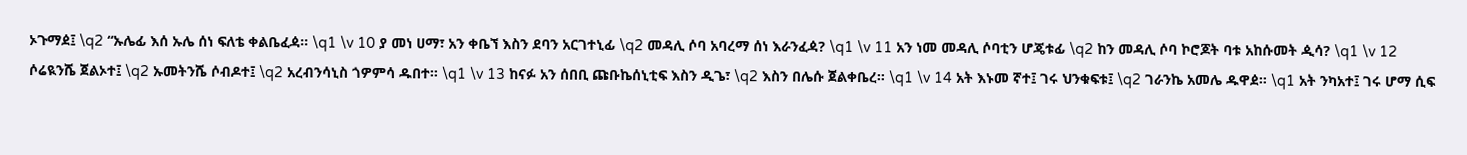ኦጉማዸ፤ \q2 “ኡሌፊ እሰ ኡሌ ሰነ ፍለቴ ቀልቤፈዻ። \q1 \v 10 ያ መነ ሀማ፣ አን ቀቤኘ እስን ደባን አርገተኒፊ \q2 መዳሊ ሶባ አባረማ ሰነ እራንፈዻ? \q1 \v 11 አን ነመ መዳሊ ሶባቲን ሆጄቱፊ \q2 ከን መዳሊ ሶባ ኮሮጆት ባቱ አከሱመት ዺሳ? \q1 \v 12 ሶሬዪንሼ ጀልኦተ፤ \q2 ኡመትንሼ ሶብዶተ፤ \q2 አረብንሳኒስ ጎዎምሳ ዱበተ። \q1 \v 13 ከናፉ አን ሰበቢ ጩቡኬሰኒቲፍ እስን ዲጌ፣ \q2 እስን በሌሱ ጀልቀቤረ። \q1 \v 14 አት እኑመ ኛተ፤ ገሩ ህንቁፍቱ፤ \q2 ገራንኬ አመሌ ዱዋዸ። \q1 አት ንካአተ፤ ገሩ ሆማ ሲፍ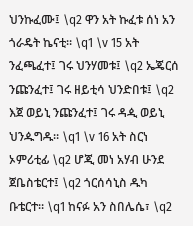ህንኩፈሙ፤ \q2 ዋን አት ኩፈቱ ሰነ አን ጎራዴት ኬናቲ። \q1 \v 15 አት ንፈጫፈተ፤ ገሩ ህንሃመቱ፤ \q2 ኤጄርሰ ንጩንፈተ፤ ገሩ ዘይቲሳ ህንድበቱ፤ \q2 እጀ ወይኒ ንጩንፈተ፤ ገሩ ዳዺ ወይኒ ህንዹግዱ። \q1 \v 16 አት ስርነ ኦምሪቲፊ \q2 ሆጂ መነ አሃብ ሁንደ ጀቤስቴርተ፤ \q2 ጎርሰሳኒስ ዱካ ቡቴርተ። \q1 ከናፉ አን ስበሌሴ፣ \q2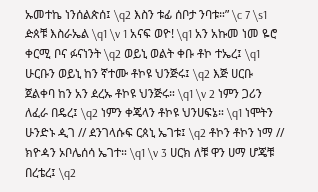ኡመተኬ ነንሰልጵሰ፤ \q2 እስን ቱፊ ሰቦታ ንባቱ።” \c 7 \s1 ዽጰቹ እስራኤል \q1 \v 1 አናፍ ወዮ! \q1 አን አኩመ ነመ ዬሮ ቀርሚ ቦና ፉናነንት \q2 ወይኒ ወልት ቀቡ ቶኮ ተኤረ፤ \q1 ሁርቡን ወይኒ ከን ኛተሙ ቶኮዩ ህንጅሩ፤ \q2 እጅ ሀርቡ ጀልቀባ ከን አን ዸረኡ ቶኮዩ ህንጅሩ። \q1 \v 2 ነምን ጋሪን ለፈራ በዴረ፤ \q2 ነምን ቀጄላን ቶኮዩ ህንሀፍኔ። \q1 ነሞትን ሁንድኑ ዺገ // ዸንገላሱፍ ርጰኒ ኤገቱ፤ \q2 ቶኮን ቶኮን ነማ // ክዮዻን ኦቦሌሰሳ ኤገተ። \q1 \v 3 ሀርክ ለቹ ዋን ሀማ ሆጄቹ በረቴረ፤ \q2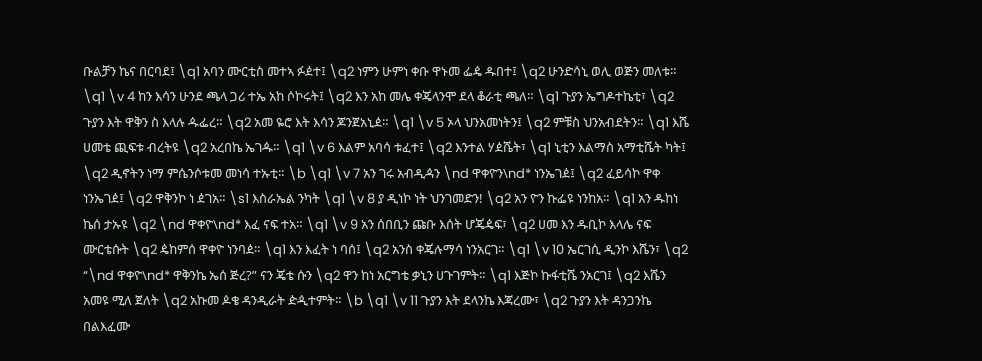ቡልቻን ኬና በርባደ፤ \q1 አባን ሙርቲስ መተኣ ፉዸተ፤ \q2 ነምን ሁምነ ቀቡ ዋኑመ ፌዼ ዱበተ፤ \q2 ሁንድሳኒ ወሊ ወጅን መለቱ። \q1 \v 4 ከን እሳን ሁንደ ጫላ ጋሪ ተኤ አከ ሶኮሩት፤ \q2 እን አከ መሌ ቀጄላንሞ ደላ ቆራቲ ጫለ። \q1 ጉያን ኤግዶተኬቲ፣ \q2 ጉያን እት ዋቅን ስ እላሉ ዹፌረ። \q2 አመ ዬሮ እት እሳን ጆንጀአኒዸ። \q1 \v 5 ኦላ ህንአመነትን፤ \q2 ምቹስ ህንአብደትን። \q1 እሼ ሀመቴ ጪፍቱ ብረትዩ \q2 አረበኬ ኤገዹ። \q1 \v 6 እልም አባሳ ቱፈተ፤ \q2 እንተል ሃዸሼት፣ \q1 ኒቲን እልማስ አማቲሼት ካት፤ \q2 ዲኖትን ነማ ምሴንሶቱመ መነሳ ተኡቲ። \b \q1 \v 7 አን ገሩ አብዲዻን \nd ዋቀዮን\nd* ነንኤገዸ፤ \q2 ፈይሳኮ ዋቀ ነንኤገዸ፤ \q2 ዋቅንኮ ነ ዸገአ። \s1 እስራኤል ንካት \q1 \v 8 ያ ዲነኮ ነት ህንገመድን! \q2 አን ዮን ኩፌዩ ነንከአ። \q1 አን ዱከነ ኬሰ ታኡዩ \q2 \nd ዋቀዮ\nd* እፈ ናፍ ተአ። \q1 \v 9 አን ሰበቢን ጩቡ እሰት ሆጄዼፍ፣ \q2 ሀመ እን ዱቢኮ እላሌ ናፍ ሙርቴሱት \q2 ዼከምሰ ዋቀዮ ነንባዸ። \q1 እን እፈት ነ ባሰ፤ \q2 አንስ ቀጄሉማሳ ነንአርገ። \q1 \v 10 ኤርገሲ ዲንኮ እሼን፣ \q2 “\nd ዋቀዮ\nd* ዋቅንኬ ኤሰ ጅረ?” ናን ጄቴ ሱን \q2 ዋን ከነ አርግቴ ቃኒን ሀጉገምት። \q1 እጅኮ ኩፋቲሼ ንአርገ፤ \q2 እሼን አመዩ ሚለ ጀለት \q2 አኩመ ዾቄ ዳንዲራት ዽዺተምት። \b \q1 \v 11 ጉያን እት ደላንኬ እጃረሙ፣ \q2 ጉያን እት ዳንጋንኬ በልእፈሙ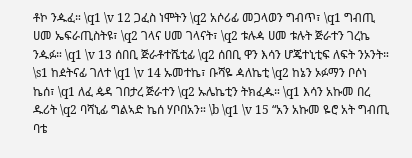ቶኮ ንዹፈ። \q1 \v 12 ጋፈስ ነሞትን \q2 አሶሪፊ መጋላወን ግብጥ፣ \q1 ግብጢ ሀመ ኤፍራጢስትዩ፣ \q2 ገላና ሀመ ገላናት፣ \q2 ቱሉዻ ሀመ ቱሉት ጅራተን ገረኬ ንዹፉ። \q1 \v 13 ሰበቢ ጅራቶተሼቲፊ \q2 ሰበቢ ዋን እሳን ሆጄተኒቲፍ ለፍት ንኦንት። \s1 ከዸትናፊ ገለተ \q1 \v 14 ኡመተኬ፣ ቡሻዬ ዻለኬቲ \q2 ከኔን ኦፉማን ቦሶነ ኬሰ፣ \q1 ለፈ ዼዳ ገበታረ ጅራተን \q2 ኡሌኬቲን ትክፈዹ። \q1 እሳን አኩመ በረ ዱሪት \q2 ባሻኒፊ ግልኣድ ኬሰ ሃቦበአን። \b \q1 \v 15 “አን አኩመ ዬሮ አት ግብጢ ባቴ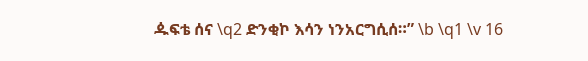ዹፍቴ ሰና \q2 ድንቂኮ እሳን ነንአርግሲሰ።” \b \q1 \v 16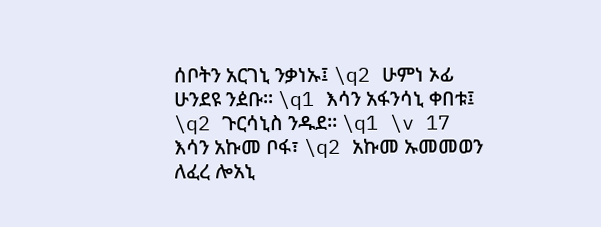ሰቦትን አርገኒ ንቃነኡ፤ \q2 ሁምነ ኦፊ ሁንደዩ ንዸቡ። \q1 እሳን አፋንሳኒ ቀበቱ፤ \q2 ጉርሳኒስ ንዱደ። \q1 \v 17 እሳን አኩመ ቦፋ፣ \q2 አኩመ ኡመመወን ለፈረ ሎአኒ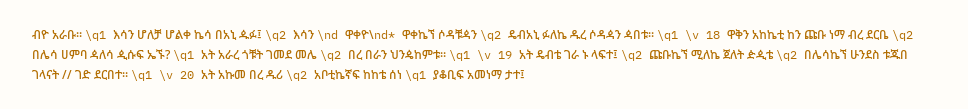ብዮ አራቡ። \q1 እሳን ሆለቻ ሆልቀ ኬሳ በአኒ ዹፉ፤ \q2 እሳን \nd ዋቀዮ\nd* ዋቀኬኘ ሶዳቹዻን \q2 ዴብአኒ ፉለኬ ዱረ ሶዳዻን ዻበቱ። \q1 \v 18 ዋቅን አከኬቲ ከን ጩቡ ነማ ብረ ደርቤ \q2 በሌሳ ሀምባ ዻለሳ ዺሱፍ ኤኙ? \q1 አት አራረ ጎቹት ገመደ መሌ \q2 በረ በራን ህንዼከምቱ። \q1 \v 19 አት ዴብቴ ገራ ኑ ላፍተ፤ \q2 ጩቡኬኘ ሚለኬ ጀለት ዽዺቴ \q2 በሌሳኬኘ ሁንደስ ቱጁበ ገላናት // ገድ ደርበተ። \q1 \v 20 አት አኩመ በረ ዱሪ \q2 አቦቲኬኛፍ ከከቴ ሰነ \q1 ያቆቢፍ አመነማ ታተ፤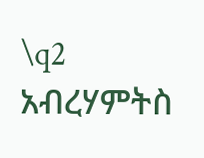\q2 አብረሃምትስ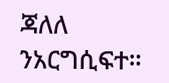ጃለለ ንአርግሲፍተ።